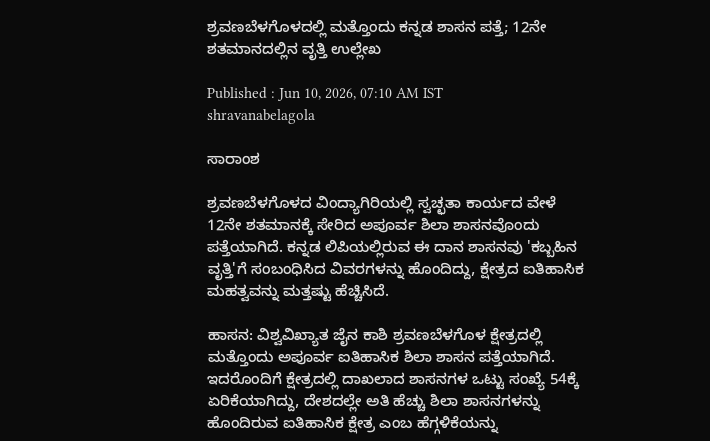ಶ್ರವಣಬೆಳಗೊಳದಲ್ಲಿ ಮತ್ತೊಂದು ಕನ್ನಡ ಶಾಸನ ಪತ್ತೆ; 12ನೇ ಶತಮಾನದಲ್ಲಿನ ವೃತ್ತಿ ಉಲ್ಲೇಖ

Published : Jun 10, 2026, 07:10 AM IST
shravanabelagola

ಸಾರಾಂಶ

ಶ್ರವಣಬೆಳಗೊಳದ ವಿಂದ್ಯಾಗಿರಿಯಲ್ಲಿ ಸ್ವಚ್ಛತಾ ಕಾರ್ಯದ ವೇಳೆ 12ನೇ ಶತಮಾನಕ್ಕೆ ಸೇರಿದ ಅಪೂರ್ವ ಶಿಲಾ ಶಾಸನವೊಂದು ಪತ್ತೆಯಾಗಿದೆ. ಕನ್ನಡ ಲಿಪಿಯಲ್ಲಿರುವ ಈ ದಾನ ಶಾಸನವು 'ಕಬ್ಬಹಿನ ವೃತ್ತಿ'ಗೆ ಸಂಬಂಧಿಸಿದ ವಿವರಗಳನ್ನು ಹೊಂದಿದ್ದು, ಕ್ಷೇತ್ರದ ಐತಿಹಾಸಿಕ ಮಹತ್ವವನ್ನು ಮತ್ತಷ್ಟು ಹೆಚ್ಚಿಸಿದೆ.

ಹಾಸನ: ವಿಶ್ವವಿಖ್ಯಾತ ಜೈನ ಕಾಶಿ ಶ್ರವಣಬೆಳಗೊಳ ಕ್ಷೇತ್ರದಲ್ಲಿ ಮತ್ತೊಂದು ಅಪೂರ್ವ ಐತಿಹಾಸಿಕ ಶಿಲಾ ಶಾಸನ ಪತ್ತೆಯಾಗಿದೆ. ಇದರೊಂದಿಗೆ ಕ್ಷೇತ್ರದಲ್ಲಿ ದಾಖಲಾದ ಶಾಸನಗಳ ಒಟ್ಟು ಸಂಖ್ಯೆ 54ಕ್ಕೆ ಏರಿಕೆಯಾಗಿದ್ದು, ದೇಶದಲ್ಲೇ ಅತಿ ಹೆಚ್ಚು ಶಿಲಾ ಶಾಸನಗಳನ್ನು ಹೊಂದಿರುವ ಐತಿಹಾಸಿಕ ಕ್ಷೇತ್ರ ಎಂಬ ಹೆಗ್ಗಳಿಕೆಯನ್ನು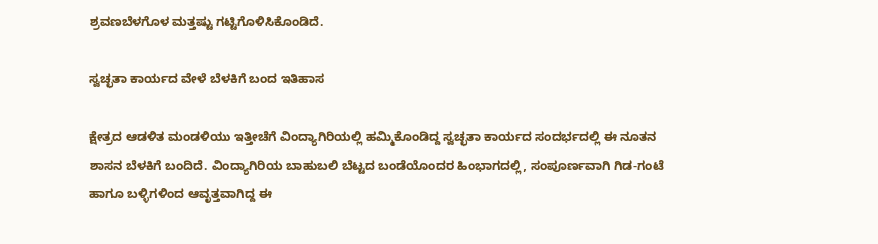ಶ್ರವಣಬೆಳಗೊಳ ಮತ್ತಷ್ಟು ಗಟ್ಟಿಗೊಳಿಸಿಕೊಂಡಿದೆ.

ಸ್ವಚ್ಛತಾ ಕಾರ್ಯದ ವೇಳೆ ಬೆಳಕಿಗೆ ಬಂದ ಇತಿಹಾಸ

ಕ್ಷೇತ್ರದ ಆಡಳಿತ ಮಂಡಳಿಯು ಇತ್ತೀಚೆಗೆ ವಿಂದ್ಯಾಗಿರಿಯಲ್ಲಿ ಹಮ್ಮಿಕೊಂಡಿದ್ದ ಸ್ವಚ್ಛತಾ ಕಾರ್ಯದ ಸಂದರ್ಭದಲ್ಲಿ ಈ ನೂತನ ಶಾಸನ ಬೆಳಕಿಗೆ ಬಂದಿದೆ. ವಿಂದ್ಯಾಗಿರಿಯ ಬಾಹುಬಲಿ ಬೆಟ್ಟದ ಬಂಡೆಯೊಂದರ ಹಿಂಭಾಗದಲ್ಲಿ, ಸಂಪೂರ್ಣವಾಗಿ ಗಿಡ-ಗಂಟೆ ಹಾಗೂ ಬಳ್ಳಿಗಳಿಂದ ಆವೃತ್ತವಾಗಿದ್ದ ಈ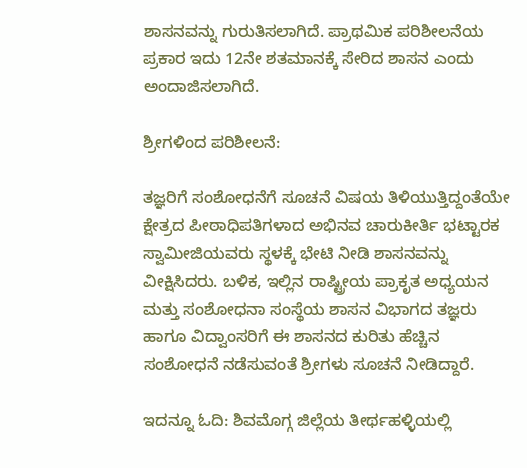ಶಾಸನವನ್ನು ಗುರುತಿಸಲಾಗಿದೆ. ಪ್ರಾಥಮಿಕ ಪರಿಶೀಲನೆಯ ಪ್ರಕಾರ ಇದು 12ನೇ ಶತಮಾನಕ್ಕೆ ಸೇರಿದ ಶಾಸನ ಎಂದು ಅಂದಾಜಿಸಲಾಗಿದೆ.

ಶ್ರೀಗಳಿಂದ ಪರಿಶೀಲನೆ:

ತಜ್ಞರಿಗೆ ಸಂಶೋಧನೆಗೆ ಸೂಚನೆ ವಿಷಯ ತಿಳಿಯುತ್ತಿದ್ದಂತೆಯೇ ಕ್ಷೇತ್ರದ ಪೀಠಾಧಿಪತಿಗಳಾದ ಅಭಿನವ ಚಾರುಕೀರ್ತಿ ಭಟ್ಟಾರಕ ಸ್ವಾಮೀಜಿಯವರು ಸ್ಥಳಕ್ಕೆ ಭೇಟಿ ನೀಡಿ ಶಾಸನವನ್ನು ವೀಕ್ಷಿಸಿದರು. ಬಳಿಕ, ಇಲ್ಲಿನ ರಾಷ್ಟ್ರೀಯ ಪ್ರಾಕೃತ ಅಧ್ಯಯನ ಮತ್ತು ಸಂಶೋಧನಾ ಸಂಸ್ಥೆಯ ಶಾಸನ ವಿಭಾಗದ ತಜ್ಞರು ಹಾಗೂ ವಿದ್ವಾಂಸರಿಗೆ ಈ ಶಾಸನದ ಕುರಿತು ಹೆಚ್ಚಿನ ಸಂಶೋಧನೆ ನಡೆಸುವಂತೆ ಶ್ರೀಗಳು ಸೂಚನೆ ನೀಡಿದ್ದಾರೆ.

ಇದನ್ನೂ ಓದಿ: ಶಿವಮೊಗ್ಗ ಜಿಲ್ಲೆಯ ತೀರ್ಥಹಳ್ಳಿಯಲ್ಲಿ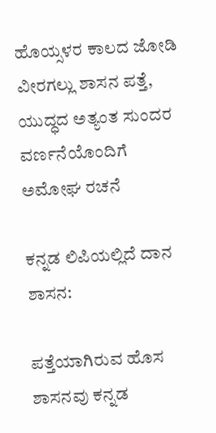ಹೊಯ್ಸಳರ ಕಾಲದ ಜೋಡಿ ವೀರಗಲ್ಲು ಶಾಸನ ಪತ್ತೆ, ಯುದ್ಧದ ಅತ್ಯಂತ ಸುಂದರ ವರ್ಣನೆಯೊಂದಿಗೆ ಅಮೋಘ ರಚನೆ

ಕನ್ನಡ ಲಿಪಿಯಲ್ಲಿದೆ ದಾನ ಶಾಸನ:

ಪತ್ತೆಯಾಗಿರುವ ಹೊಸ ಶಾಸನವು ಕನ್ನಡ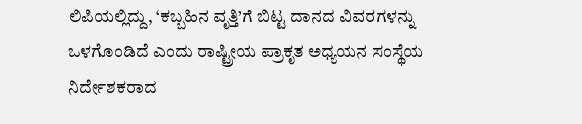ಲಿಪಿಯಲ್ಲಿದ್ದು, ‘ಕಬ್ಬಹಿನ ವೃತ್ತಿ’ಗೆ ಬಿಟ್ಟ ದಾನದ ವಿವರಗಳನ್ನು ಒಳಗೊಂಡಿದೆ ಎಂದು ರಾಷ್ಟ್ರೀಯ ಪ್ರಾಕೃತ ಅಧ್ಯಯನ ಸಂಸ್ಥೆಯ ನಿರ್ದೇಶಕರಾದ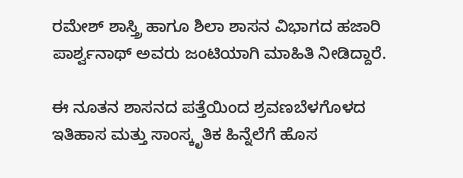ರಮೇಶ್ ಶಾಸ್ತ್ರಿ ಹಾಗೂ ಶಿಲಾ ಶಾಸನ ವಿಭಾಗದ ಹಜಾರಿ ಪಾರ್ಶ್ವನಾಥ್ ಅವರು ಜಂಟಿಯಾಗಿ ಮಾಹಿತಿ ನೀಡಿದ್ದಾರೆ.

ಈ ನೂತನ ಶಾಸನದ ಪತ್ತೆಯಿಂದ ಶ್ರವಣಬೆಳಗೊಳದ ಇತಿಹಾಸ ಮತ್ತು ಸಾಂಸ್ಕೃತಿಕ ಹಿನ್ನೆಲೆಗೆ ಹೊಸ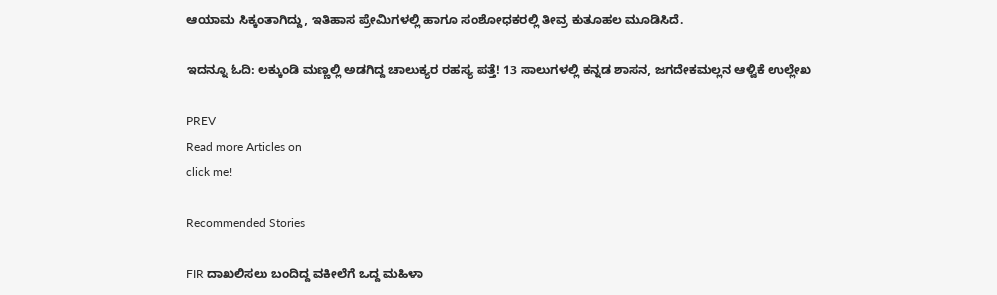ಆಯಾಮ ಸಿಕ್ಕಂತಾಗಿದ್ದು, ಇತಿಹಾಸ ಪ್ರೇಮಿಗಳಲ್ಲಿ ಹಾಗೂ ಸಂಶೋಧಕರಲ್ಲಿ ತೀವ್ರ ಕುತೂಹಲ ಮೂಡಿಸಿದೆ.

ಇದನ್ನೂ ಓದಿ: ಲಕ್ಕುಂಡಿ ಮಣ್ಣಲ್ಲಿ ಅಡಗಿದ್ದ ಚಾಲುಕ್ಯರ ರಹಸ್ಯ ಪತ್ತೆ! 13 ಸಾಲುಗಳಲ್ಲಿ ಕನ್ನಡ ಶಾಸನ, ಜಗದೇಕಮಲ್ಲನ ಆಳ್ವಿಕೆ ಉಲ್ಲೇಖ

PREV
Read more Articles on
click me!

Recommended Stories

FIR ದಾಖಲಿಸಲು ಬಂದಿದ್ದ ವಕೀಲೆಗೆ ಒದ್ದ ಮಹಿಳಾ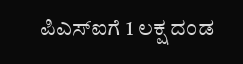ಪಿಎಸ್‌ಐಗೆ 1 ಲಕ್ಷ ದಂಡ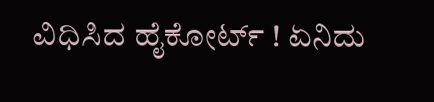ವಿಧಿಸಿದ ಹೈಕೋರ್ಟ್ ! ಏನಿದು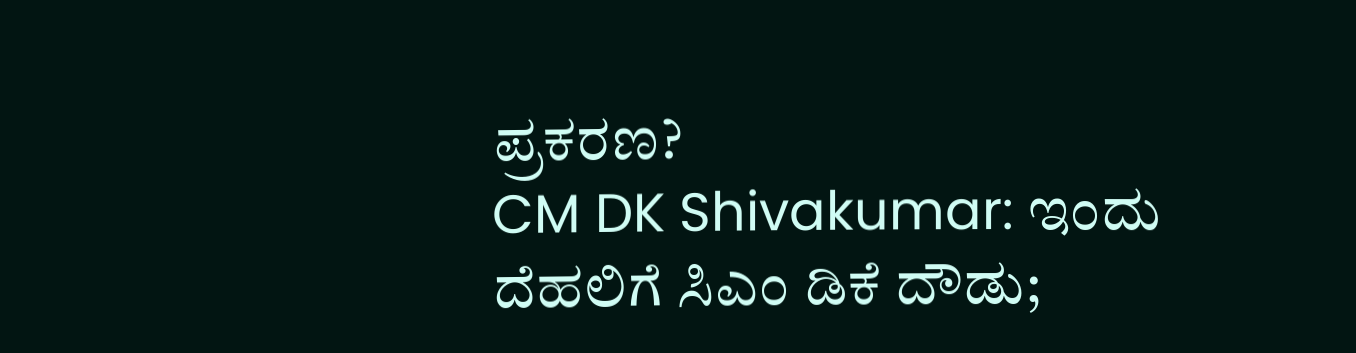ಪ್ರಕರಣ?
CM DK Shivakumar: ಇಂದು ದೆಹಲಿಗೆ ಸಿಎಂ ಡಿಕೆ ದೌಡು;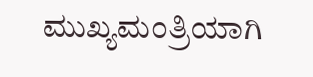ಮುಖ್ಯಮಂತ್ರಿಯಾಗಿ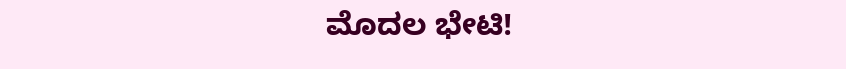ಮೊದಲ ಭೇಟಿ!